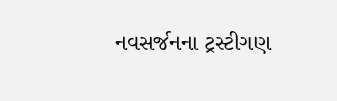નવસર્જનના ટ્રસ્ટીગણ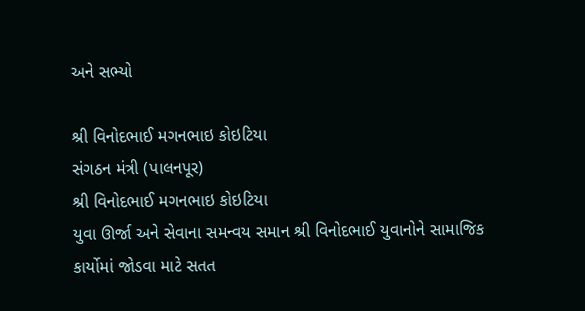અને સભ્યો

શ્રી વિનોદભાઈ મગનભાઇ કોઇટિયા
સંગઠન મંત્રી (પાલનપૂર)
શ્રી વિનોદભાઈ મગનભાઇ કોઇટિયા
યુવા ઊર્જા અને સેવાના સમન્વય સમાન શ્રી વિનોદભાઈ યુવાનોને સામાજિક કાર્યોમાં જોડવા માટે સતત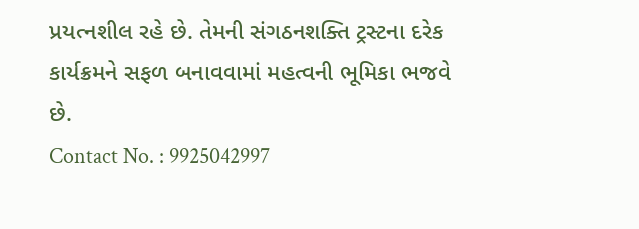પ્રયત્નશીલ રહે છે. તેમની સંગઠનશક્તિ ટ્રસ્ટના દરેક કાર્યક્રમને સફળ બનાવવામાં મહત્વની ભૂમિકા ભજવે છે.
Contact No. : 9925042997